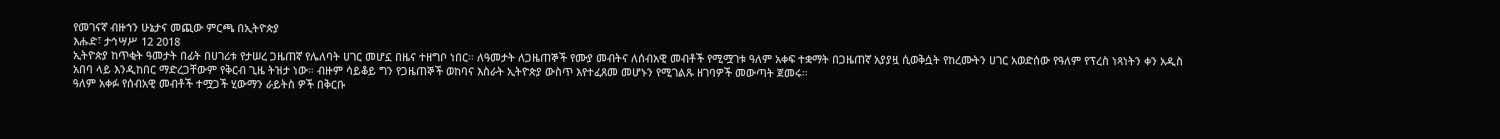የመገናኛ ብዙኀን ሁኔታና መጪው ምርጫ በኢትዮጵያ
እሑድ፣ ታኅሣሥ 12 2018
ኢትዮጵያ ከጥቂት ዓመታት በፊት በሀገሪቱ የታሠረ ጋዜጠኛ የሌለባት ሀገር መሆኗ በዜና ተዘግቦ ነበር። ለዓመታት ለጋዜጠኞች የሙያ መብትና ለሰብአዊ መብቶች የሚሟገቱ ዓለም አቀፍ ተቋማት በጋዜጠኛ አያያዟ ሲወቅሷት የከረሙትን ሀገር አወድሰው የዓለም የፕረስ ነጻነትን ቀን አዲስ አበባ ላይ እንዲከበር ማድረጋቸውም የቅርብ ጊዜ ትዝታ ነው። ብዙም ሳይቆይ ግን የጋዜጠኞች ወከባና እስራት ኢትዮጵያ ውስጥ እየተፈጸመ መሆኑን የሚገልጹ ዘገባዎች መውጣት ጀመሩ።
ዓለም አቀፉ የሰብአዊ መብቶች ተሟጋች ሂውማን ራይትስ ዎች በቅርቡ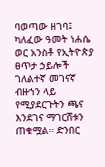ባወጣው ዘገባ፤ ካለፈው ዓመት ነሐሴ ወር አንስቶ የኢትዮጵያ ፀጥታ ኃይሎች ገለልተኛ መገናኛ ብዙኀን ላይ የሚያደርጉትን ጫና እንደገና ማገርሸቱን ጠቁሟል። ድንበር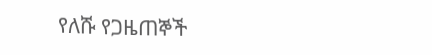የለሹ የጋዜጠኞች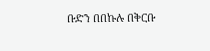ቡድን በበኩሉ በቅርቡ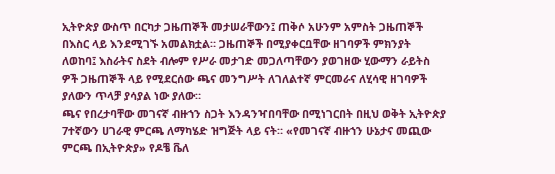ኢትዮጵያ ውስጥ በርካታ ጋዜጠኞች መታሠራቸውን፤ ጠቅሶ አሁንም አምስት ጋዜጠኞች በእስር ላይ እንደሚገኙ አመልክቷል። ጋዜጠኞች በሚያቀርቧቸው ዘገባዎች ምክንያት ለወከባ፤ እስራትና ስደት ብሎም የሥራ መታገድ መጋለጣቸውን ያወገዘው ሂውማን ራይትስ ዎች ጋዜጠኞች ላይ የሚደርሰው ጫና መንግሥት ለገለልተኛ ምርመራና ለሂሳዊ ዘገባዎች ያለውን ጥላቻ ያሳያል ነው ያለው።
ጫና የበረታባቸው መገናኛ ብዙኀን ስጋት እንዳንዣበባቸው በሚነገርበት በዚህ ወቅት ኢትዮጵያ 7ተኛውን ሀገራዊ ምርጫ ለማካሄድ ዝግጅት ላይ ናት። «የመገናኛ ብዙኀን ሁኔታና መጪው ምርጫ በኢትዮጵያ» የዶቼ ቬለ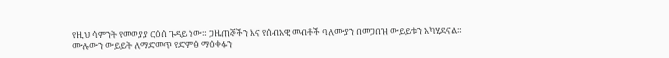የዚህ ሳምንት የመወያያ ርዕሰ ጉዳይ ነው። ጋዜጠኞችን እና የሰብአዊ መብቶች ባለሙያን በመጋበዝ ውይይቱን አካሂደናል።
ሙሉውን ውይይት ለማድመጥ የድምፅ ማዕቀፉን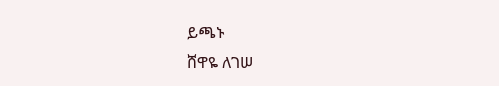ይጫኑ
ሸዋዬ ለገሠ